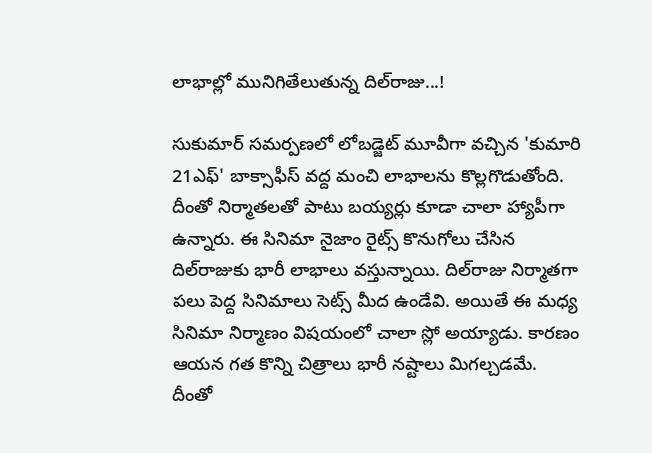లాభాల్లో మునిగితేలుతున్న దిల్‌రాజు...!

సుకుమార్‌ సమర్పణలో లోబడ్జెట్‌ మూవీగా వచ్చిన 'కుమారి 21ఎఫ్‌' బాక్సాఫీస్‌ వద్ద మంచి లాభాలను కొల్లగొడుతోంది. దీంతో నిర్మాతలతో పాటు బయ్యర్లు కూడా చాలా హ్యాపీగా ఉన్నారు. ఈ సినిమా నైజాం రైట్స్‌ కొనుగోలు చేసిన దిల్‌రాజుకు భారీ లాభాలు వస్తున్నాయి. దిల్‌రాజు నిర్మాతగా పలు పెద్ద సినిమాలు సెట్స్‌ మీద ఉండేవి. అయితే ఈ మధ్య సినిమా నిర్మాణం విషయంలో చాలా స్లో అయ్యాడు. కారణం ఆయన గత కొన్ని చిత్రాలు భారీ నష్టాలు మిగల్చడమే. దీంతో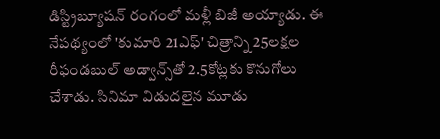డిస్ట్రిబ్యూషన్‌ రంగంలో మళ్లీ బిజీ అయ్యాడు. ఈ నేపథ్యంలో 'కుమారి 21ఎఫ్‌' చిత్రాన్ని 25లక్షల రీఫండబుల్‌ అడ్వాన్స్‌తో 2.5కోట్లకు కొనుగోలు చేశాడు. సినిమా విడుదలైన మూడు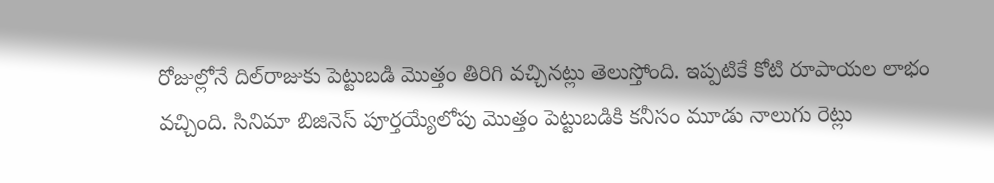రోజుల్లోనే దిల్‌రాజుకు పెట్టుబడి మొత్తం తిరిగి వచ్చినట్లు తెలుస్తోంది. ఇప్పటికే కోటి రూపాయల లాభం వచ్చింది. సినిమా బిజినెస్‌ పూర్తయ్యేలోపు మొత్తం పెట్టుబడికి కనీసం మూడు నాలుగు రెట్లు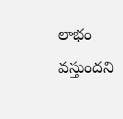లాభం వస్తుందని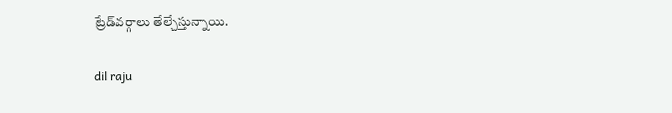ట్రేడ్‌వర్గాలు తేల్చేస్తున్నాయి.

dil raju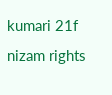kumari 21f
nizam rights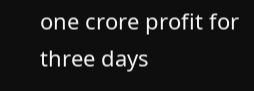one crore profit for three days